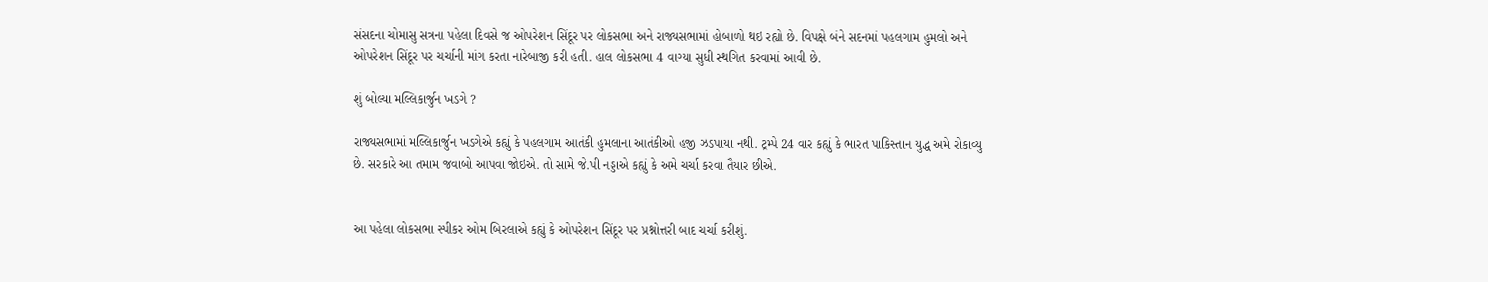સંસદના ચોમાસુ સત્રના પહેલા દિવસે જ ઓપરેશન સિંદૂર પર લોકસભા અને રાજ્યસભામાં હોબાળો થઇ રહ્યો છે. વિપક્ષે બંને સદનમાં પહલગામ હુમલો અને ઓપરેશન સિંદૂર પર ચર્ચાની માંગ કરતા નારેબાજી કરી હતી. હાલ લોકસભા 4 વાગ્યા સુધી સ્થગિત કરવામાં આવી છે.

શું બોલ્યા મલ્લિકાર્જુન ખડગે ?

રાજ્યસભામાં મલ્લિકાર્જુન ખડગેએ કહ્યું કે પહલગામ આતંકી હુમલાના આતંકીઓ હજી ઝડપાયા નથી. ટ્રમ્પે 24 વાર કહ્યું કે ભારત પાકિસ્તાન યુદ્ધ અમે રોકાવ્યુ છે. સરકારે આ તમામ જવાબો આપવા જોઇએ. તો સામે જે.પી નડ્ડાએ કહ્યું કે અમે ચર્ચા કરવા તૈયાર છીએ.


આ પહેલા લોકસભા સ્પીકર ઓમ બિરલાએ કહ્યું કે ઓપરેશન સિંદૂર પર પ્રશ્નોત્તરી બાદ ચર્ચા કરીશું.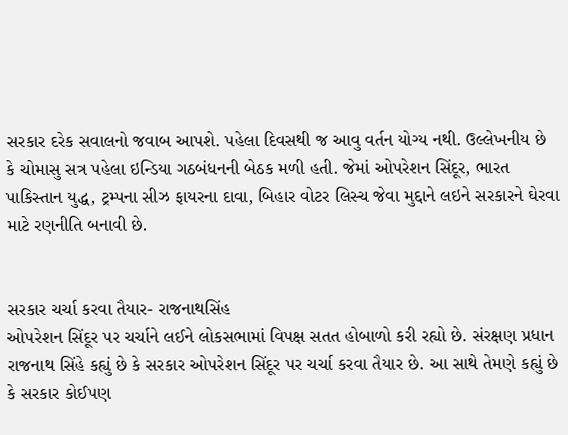સરકાર દરેક સવાલનો જવાબ આપશે. પહેલા દિવસથી જ આવુ વર્તન યોગ્ય નથી. ઉલ્લેખનીય છે કે ચોમાસુ સત્ર પહેલા ઇન્ડિયા ગઠબંધનની બેઠક મળી હતી. જેમાં ઓપરેશન સિંદૂર, ભારત પાકિસ્તાન યુદ્ધ, ટ્રમ્પના સીઝ ફાયરના દાવા, બિહાર વોટર લિસ્ચ જેવા મુદ્દાને લઇને સરકારને ઘેરવા માટે રણનીતિ બનાવી છે.


સરકાર ચર્ચા કરવા તૈયાર- રાજનાથસિંહ
ઓપરેશન સિંદૂર પર ચર્ચાને લઈને લોકસભામાં વિપક્ષ સતત હોબાળો કરી રહ્યો છે. સંરક્ષણ પ્રધાન રાજનાથ સિંહે કહ્યું છે કે સરકાર ઓપરેશન સિંદૂર પર ચર્ચા કરવા તૈયાર છે. આ સાથે તેમણે કહ્યું છે કે સરકાર કોઈપણ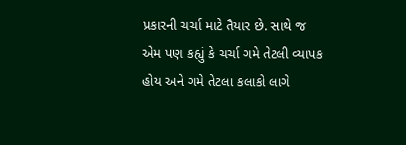પ્રકારની ચર્ચા માટે તૈયાર છે. સાથે જ એમ પણ કહ્યું કે ચર્ચા ગમે તેટલી વ્યાપક હોય અને ગમે તેટલા કલાકો લાગે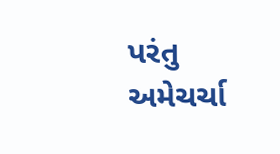પરંતુ અમેચર્ચા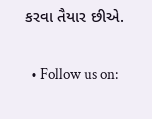કરવા તૈયાર છીએ.

  • Follow us on: